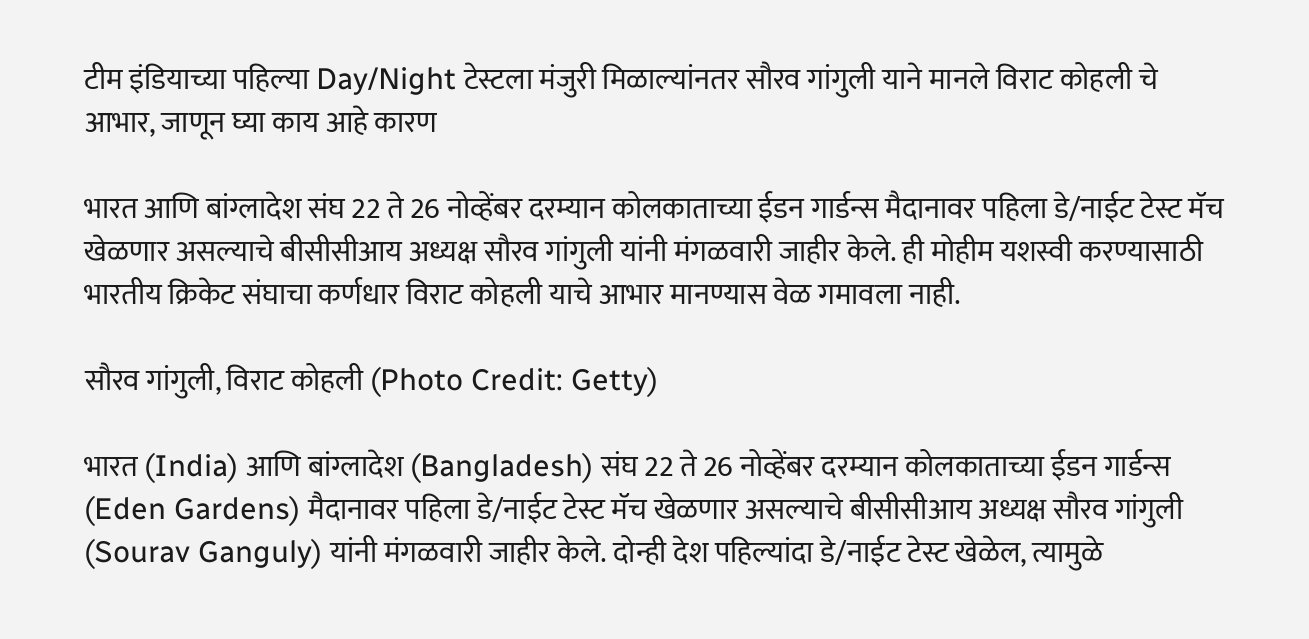टीम इंडियाच्या पहिल्या Day/Night टेस्टला मंजुरी मिळाल्यांनतर सौरव गांगुली याने मानले विराट कोहली चे आभार, जाणून घ्या काय आहे कारण

भारत आणि बांग्लादेश संघ 22 ते 26 नोव्हेंबर दरम्यान कोलकाताच्या ईडन गार्डन्स मैदानावर पहिला डे/नाईट टेस्ट मॅच खेळणार असल्याचे बीसीसीआय अध्यक्ष सौरव गांगुली यांनी मंगळवारी जाहीर केले. ही मोहीम यशस्वी करण्यासाठी भारतीय क्रिकेट संघाचा कर्णधार विराट कोहली याचे आभार मानण्यास वेळ गमावला नाही.

सौरव गांगुली, विराट कोहली (Photo Credit: Getty)

भारत (India) आणि बांग्लादेश (Bangladesh) संघ 22 ते 26 नोव्हेंबर दरम्यान कोलकाताच्या ईडन गार्डन्स (Eden Gardens) मैदानावर पहिला डे/नाईट टेस्ट मॅच खेळणार असल्याचे बीसीसीआय अध्यक्ष सौरव गांगुली (Sourav Ganguly) यांनी मंगळवारी जाहीर केले. दोन्ही देश पहिल्यांदा डे/नाईट टेस्ट खेळेल, त्यामुळे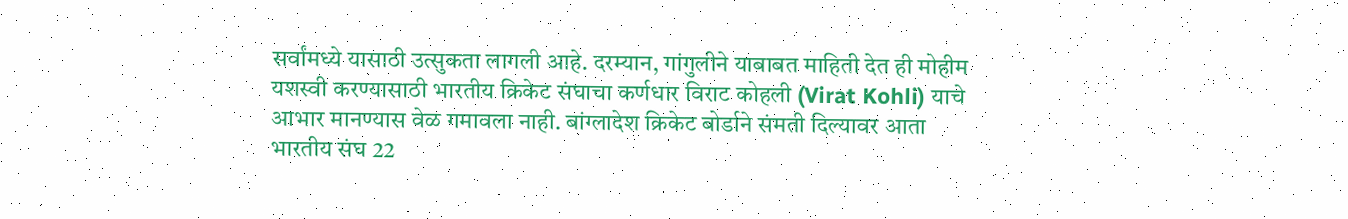सर्वांमध्ये यासाठी उत्सुकता लागली आहे. दरम्यान, गांगुलीने याबाबत माहिती देत ही मोहीम यशस्वी करण्यासाठी भारतीय क्रिकेट संघाचा कर्णधार विराट कोहली (Virat Kohli) याचे आभार मानण्यास वेळ गमावला नाही. बांग्लादेश क्रिकेट बोर्डाने संमती दिल्यावर आता भारतीय संघ 22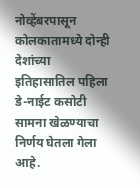नोव्हेंबरपासून कोलकातामध्ये दोन्ही देशांच्या इतिहासातिल पहिला डे-नाईट कसोटी सामना खेळण्याचा निर्णय घेतला गेला आहे.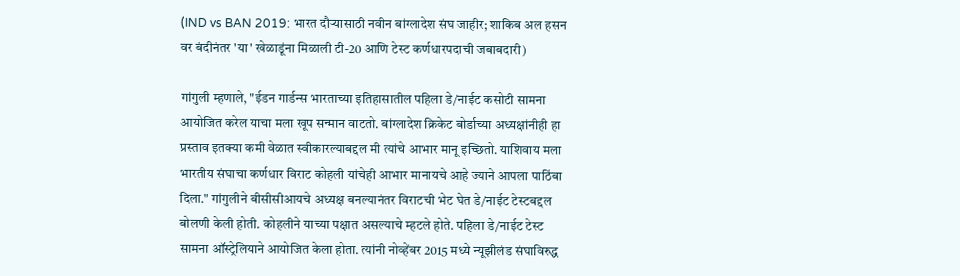(IND vs BAN 2019: भारत दौऱ्यासाठी नवीन बांग्लादेश संघ जाहीर; शाकिब अल हसन वर बंदीनंतर 'या' खेळाडूंना मिळाली टी-20 आणि टेस्ट कर्णधारपदाची जबाबदारी)

गांगुली म्हणाले, "ईडन गार्डन्स भारताच्या इतिहासातील पहिला डे/नाईट कसोटी सामना आयोजित करेल याचा मला खूप सन्मान वाटतो. बांग्लादेश क्रिकेट बोर्डाच्या अध्यक्षांनीही हा प्रस्ताव इतक्या कमी वेळात स्वीकारल्याबद्दल मी त्यांचे आभार मानू इच्छितो. याशिवाय मला भारतीय संघाचा कर्णधार विराट कोहली यांचेही आभार मानायचे आहे ज्याने आपला पाठिंबा दिला." गांगुलीने बीसीसीआयचे अध्यक्ष बनल्यानंतर विराटची भेट घेत डे/नाईट टेस्टबद्दल बोलणी केली होती. कोहलीने याच्या पक्षात असल्याचे म्हटले होते. पहिला डे/नाईट टेस्ट सामना ऑस्ट्रेलियाने आयोजित केला होता. त्यांनी नोव्हेंबर 2015 मध्ये न्यूझीलंड संघाविरुद्ध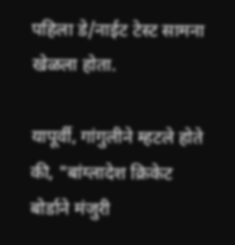पहिला डे/नाईट टेस्ट सामना खेळला होता.

यापूर्वी, गांगुलीने म्हटले होते की, "बांग्लादेश क्रिकेट बोर्डाने मंजुरी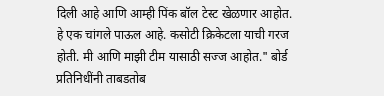दिली आहे आणि आम्ही पिंक बॉल टेस्ट खेळणार आहोत. हे एक चांगले पाऊल आहे. कसोटी क्रिकेटला याची गरज होती. मी आणि माझी टीम यासाठी सज्ज आहोत." बोर्ड प्रतिनिधींनी ताबडतोब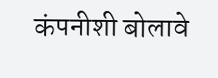कंपनीशी बोलावे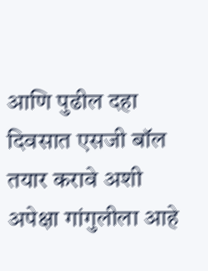आणि पुढील दहा दिवसात एसजी बॉल तयार करावे अशी अपेक्षा गांगुलीला आहे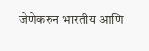जेणेकरुन भारतीय आणि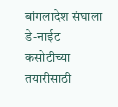बांगलादेश संघाला डे-नाईट कसोटीच्या तयारीसाठी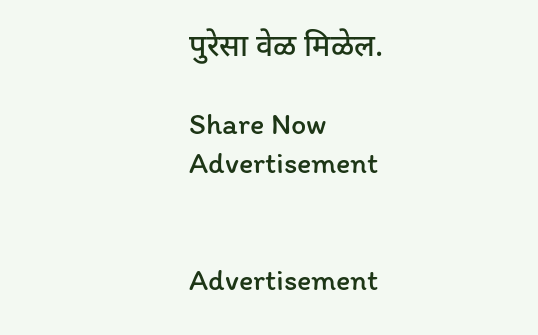पुरेसा वेळ मिळेल.

Share Now
Advertisement


Advertisement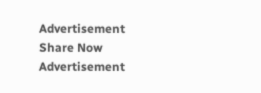Advertisement
Share Now
Advertisement